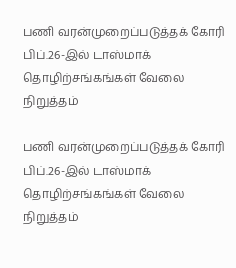பணி வரன்முறைப்படுத்தக் கோரி பிப்.26-இல் டாஸ்மாக் தொழிற்சங்கங்கள் வேலை நிறுத்தம்

பணி வரன்முறைப்படுத்தக் கோரி பிப்.26-இல் டாஸ்மாக் தொழிற்சங்கங்கள் வேலை நிறுத்தம்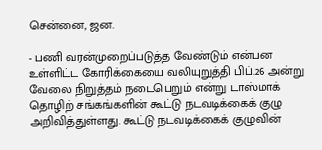சென்னை, ஜன.

- பணி வரன்முறைப்படுத்த வேண்டும் என்பன உள்ளிட்ட கோரிக்கையை வலியுறுத்தி பிப்.26 அன்று வேலை நிறுத்தம் நடைபெறும் என்று டாஸ்மாக் தொழிற் சங்கங்களின் கூட்டு நடவடிக்கைக் குழு அறிவித்துள்ளது. கூட்டு நடவடிக்கைக் குழுவின்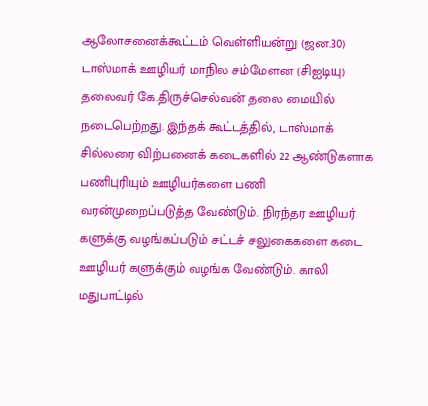ஆலோசனைக்கூட்டம் வெள்ளியன்று (ஜன.30) டாஸ்மாக் ஊழியர் மாநில சம்மேளன (சிஐடியு) தலைவர் கே.திருச்செல்வன் தலை மையில் நடைபெற்றது. இந்தக் கூட்டத்தில், டாஸ்மாக் சில்லரை விற்பனைக் கடைகளில் 22 ஆண்டுகளாக பணிபுரியும் ஊழியர்களை பணி வரன்முறைப்படுத்த வேண்டும். நிரந்தர ஊழியர் களுக்கு வழங்கப்படும் சட்டச் சலுகைகளை கடை ஊழியர் களுக்கும் வழங்க வேண்டும். காலி மதுபாட்டில்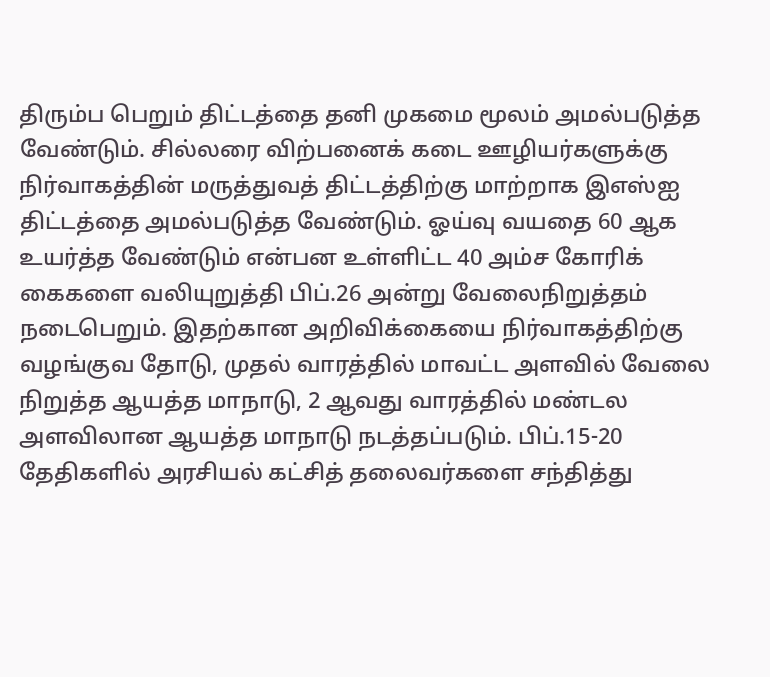திரும்ப பெறும் திட்டத்தை தனி முகமை மூலம் அமல்படுத்த வேண்டும். சில்லரை விற்பனைக் கடை ஊழியர்களுக்கு நிர்வாகத்தின் மருத்துவத் திட்டத்திற்கு மாற்றாக இஎஸ்ஐ திட்டத்தை அமல்படுத்த வேண்டும். ஓய்வு வயதை 60 ஆக உயர்த்த வேண்டும் என்பன உள்ளிட்ட 40 அம்ச கோரிக் கைகளை வலியுறுத்தி பிப்.26 அன்று வேலைநிறுத்தம் நடைபெறும். இதற்கான அறிவிக்கையை நிர்வாகத்திற்கு வழங்குவ தோடு, முதல் வாரத்தில் மாவட்ட அளவில் வேலை நிறுத்த ஆயத்த மாநாடு, 2 ஆவது வாரத்தில் மண்டல அளவிலான ஆயத்த மாநாடு நடத்தப்படும். பிப்.15-20 தேதிகளில் அரசியல் கட்சித் தலைவர்களை சந்தித்து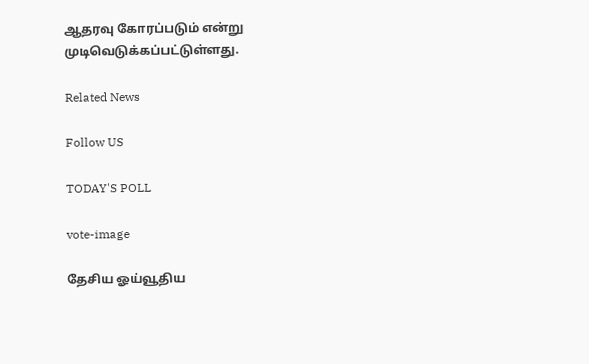ஆதரவு கோரப்படும் என்று முடிவெடுக்கப்பட்டுள்ளது.

Related News

Follow US

TODAY'S POLL

vote-image

தேசிய ஓய்வூதிய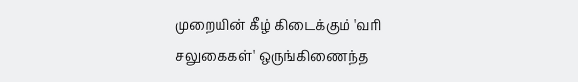முறையின் கீழ் கிடைக்கும் 'வரி சலுகைகள்' ஒருங்கிணைந்த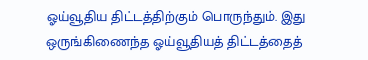ஓய்வூதிய திட்டத்திற்கும் பொருந்தும். இது ஒருங்கிணைந்த ஓய்வூதியத் திட்டத்தைத்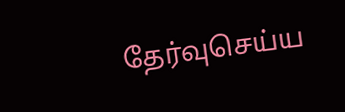தேர்வுசெய்ய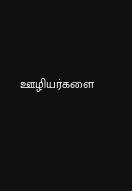ஊழியர்களை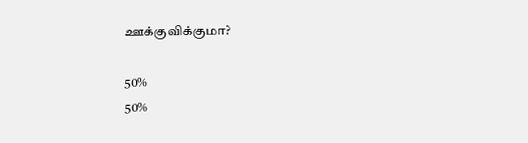ஊக்குவிக்குமா?

50%
50%